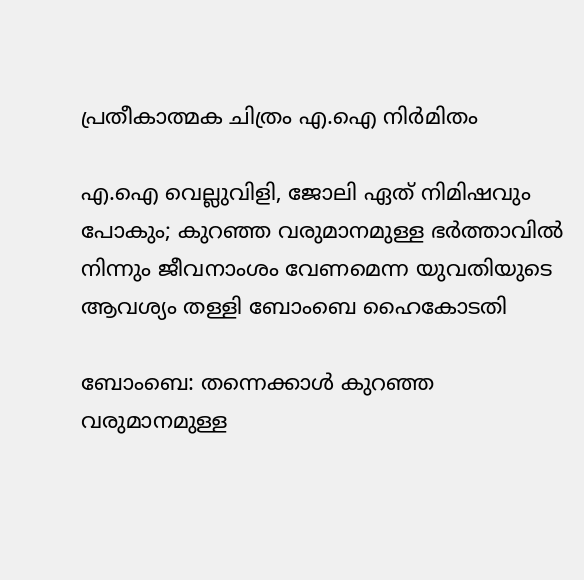പ്രതീകാത്മക ചിത്രം എ.ഐ നിർമിതം

എ.ഐ വെല്ലുവിളി, ജോലി ഏത് നിമിഷവും പോകും; കുറഞ്ഞ വരുമാനമുള്ള ഭർത്താവിൽ നിന്നും ജീവനാംശം വേണമെന്ന യുവതിയുടെ ആവശ്യം തള്ളി ബോംബെ ഹൈകോടതി

ബോംബെ: തന്നെക്കാൾ കുറഞ്ഞ വരുമാനമുള്ള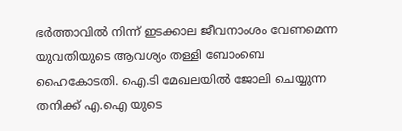ഭർത്താവിൽ നിന്ന് ഇടക്കാല ജീവനാംശം വേണമെന്ന യുവതിയുടെ ആവശ്യം തള്ളി ബോംബെ ഹൈകോടതി. ഐ.ടി മേഖലയിൽ ജോലി ചെയ്യുന്ന തനിക്ക് എ.ഐ യുടെ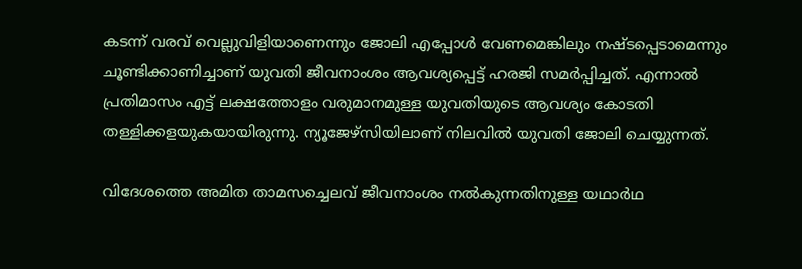കടന്ന് വരവ് വെല്ലുവിളിയാണെന്നും ജോലി എപ്പോൾ വേണമെങ്കിലും നഷ്ടപ്പെടാമെന്നും ചൂണ്ടിക്കാണിച്ചാണ് യുവതി ജീവനാംശം ആവശ‍്യപ്പെട്ട് ഹരജി സമർപ്പിച്ചത്. എന്നാൽ പ്രതിമാസം എട്ട് ലക്ഷത്തോളം വരുമാനമുള്ള യുവതിയുടെ ആവശ്യം കോടതി തള്ളിക്കളയുകയായിരുന്നു. ന്യൂജേഴ്സിയിലാണ് നിലവിൽ യുവതി ജോലി ചെയ്യുന്നത്.

വിദേശത്തെ അമിത താമസച്ചെലവ് ജീവനാംശം നൽകുന്നതിനുള്ള യഥാർഥ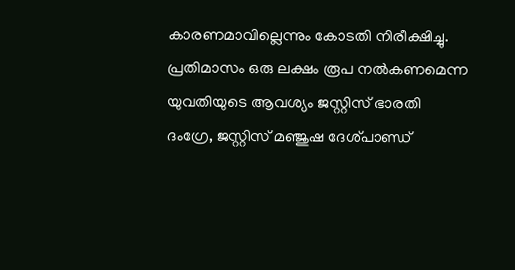കാരണമാവില്ലെന്നും കോടതി നിരീക്ഷിച്ചു. പ്രതിമാസം ഒരു ലക്ഷം രൂപ നൽകണമെന്ന യുവതിയുടെ ആവശ്യം ജസ്റ്റിസ് ഭാരതി ദംഗ്രേ, ജസ്റ്റിസ് മഞ്ജുഷ ദേശ്പാണ്ഡ്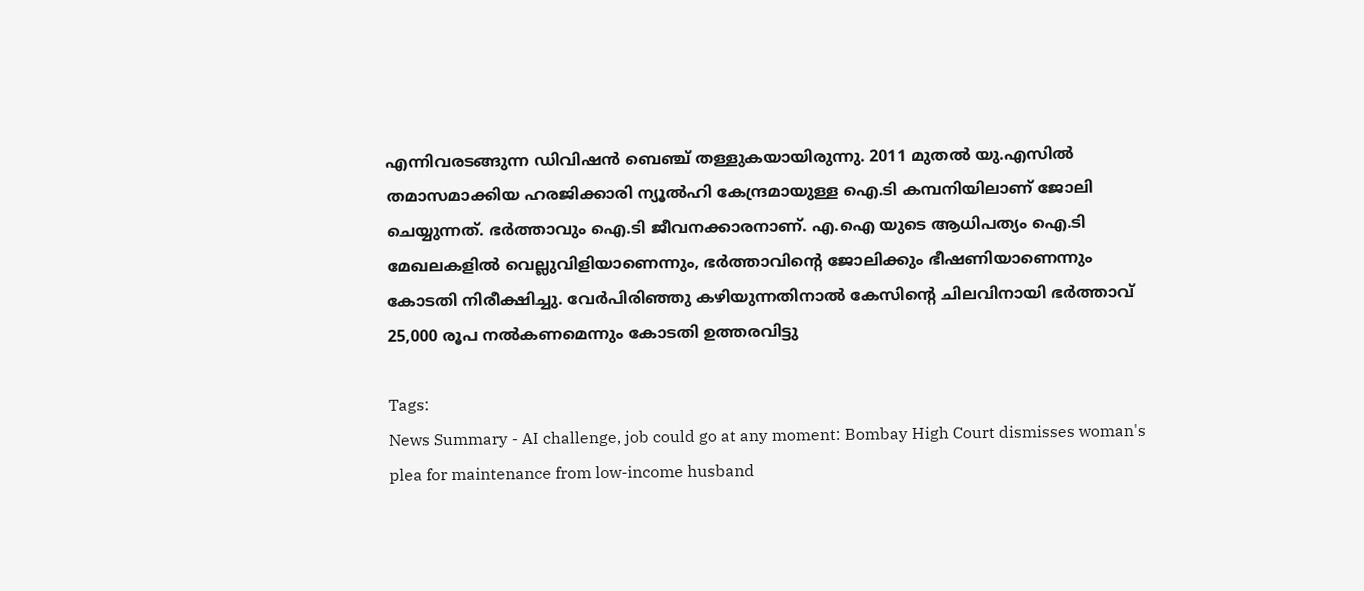എന്നിവരടങ്ങുന്ന ഡിവിഷന്‍ ബെഞ്ച് തള്ളുകയായിരുന്നു. 2011 മുതൽ യു.എസിൽ തമാസമാക്കിയ ഹരജിക്കാരി ന്യൂൽഹി കേന്ദ്രമായുള്ള ഐ.ടി കമ്പനിയിലാണ് ജോലി ചെയ്യുന്നത്. ഭർത്താവും ഐ.ടി ജീവനക്കാരനാണ്. എ.ഐ യുടെ ആധിപത്യം ഐ.ടി മേഖലകളിൽ വെല്ലുവിളിയാണെന്നും, ഭർത്താവിന്‍റെ ജോലിക്കും ഭീഷണിയാണെന്നും കോടതി നിരീക്ഷിച്ചു. വേർപിരിഞ്ഞു കഴിയുന്നതിനാൽ കേസിന്‍റെ ചിലവിനായി ഭർത്താവ് 25,000 രൂപ നൽകണമെന്നും കോടതി ഉത്തരവിട്ടു

Tags:
News Summary - AI challenge, job could go at any moment: Bombay High Court dismisses woman's plea for maintenance from low-income husband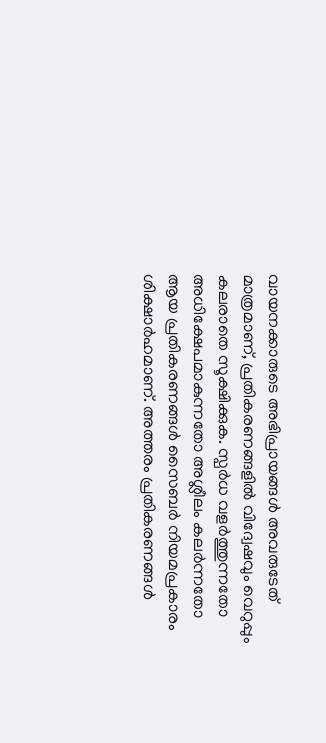വായനക്കാരുടെ അഭിപ്രായങ്ങള്‍ അവരുടേത് മാത്രമാണ്, പ്രതികരണങ്ങളിൽ വിദ്വേഷവും വെറുപ്പും കലരാതെ സൂക്ഷിക്കുക. സ്പർധ വളർത്തുന്നതോ അധിക്ഷേപമാകുന്നതോ അശ്ലീലം കലർന്നതോ ആയ പ്രതികരണങ്ങൾ സൈബർ നിയമപ്രകാരം ശിക്ഷാർഹമാണ്. അത്തരം പ്രതികരണങ്ങൾ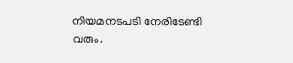നിയമനടപടി നേരിടേണ്ടി വരും.